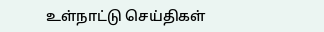உள்நாட்டு செய்திகள்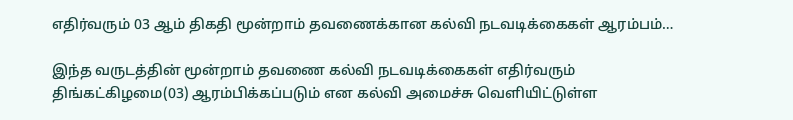எதிர்வரும் 03 ஆம் திகதி மூன்றாம் தவணைக்கான கல்வி நடவடிக்கைகள் ஆரம்பம்…

இந்த வருடத்தின் மூன்றாம் தவணை கல்வி நடவடிக்கைகள் எதிர்வரும் திங்கட்கிழமை(03) ஆரம்பிக்கப்படும் என கல்வி அமைச்சு வெளியிட்டுள்ள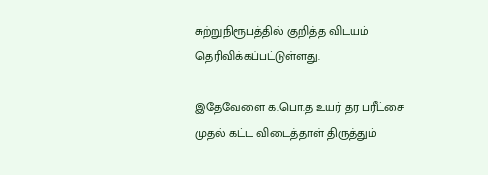சுற்றுநிரூபத்தில் குறித்த விடயம் தெரிவிக்கப்பட்டுள்ளது.

இதேவேளை க.பொ.த உயர் தர பரீட்சை முதல் கட்ட விடைத்தாள் திருத்தும்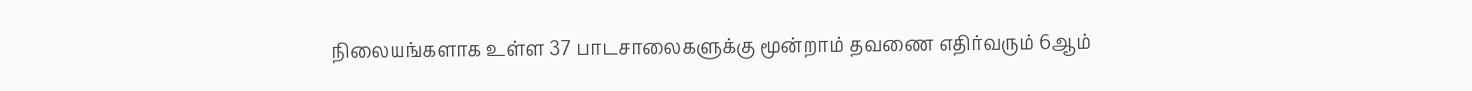நிலையங்களாக உள்ள 37 பாடசாலைகளுக்கு மூன்றாம் தவணை எதிர்வரும் 6ஆம்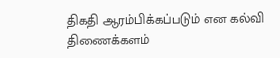திகதி ஆரம்பிக்கப்படும் என கல்வி திணைக்களம்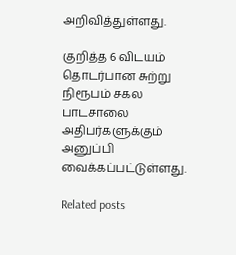அறிவித்துள்ளது.

குறித்த 6 விடயம் தொடர்பான சுற்று நிரூபம் சகல பாடசாலை அதிபர்களுக்கும் அனுப்பி வைக்கப்பட்டுள்ளது.

Related posts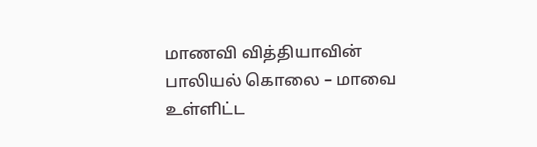மாணவி வித்தியாவின் பாலியல் கொலை – மாவை உள்ளிட்ட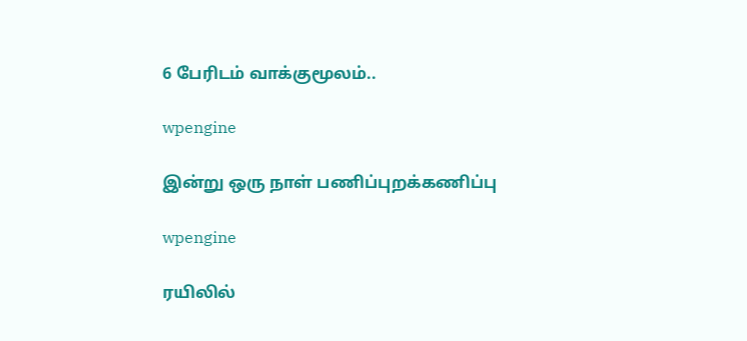6 பேரிடம் வாக்குமூலம்..

wpengine

இன்று ஒரு நாள் பணிப்புறக்கணிப்பு

wpengine

ரயிலில்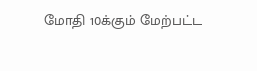மோதி 10க்கும் மேற்பட்ட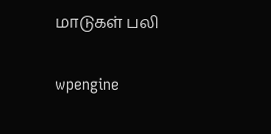மாடுகள் பலி

wpengine